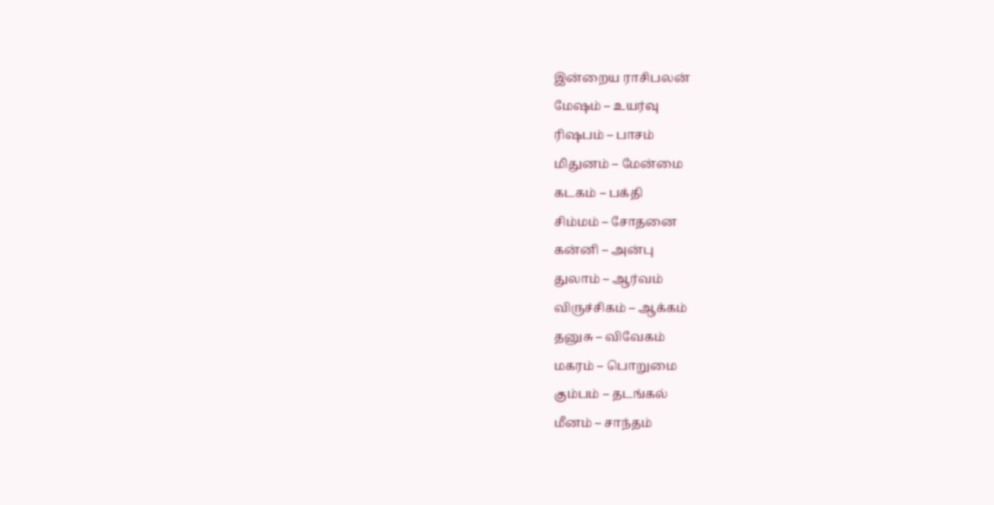இன்றைய ராசிபலன்
மேஷம் – உயர்வு
ரிஷபம் – பாசம்
மிதுனம் – மேன்மை
கடகம் – பக்தி
சிம்மம் – சோதனை
கன்னி – அன்பு
துலாம் – ஆர்வம்
விருச்சிகம் – ஆக்கம்
தனுசு – விவேகம்
மகரம் – பொறுமை
கும்பம் – தடங்கல்
மீனம் – சாந்தம்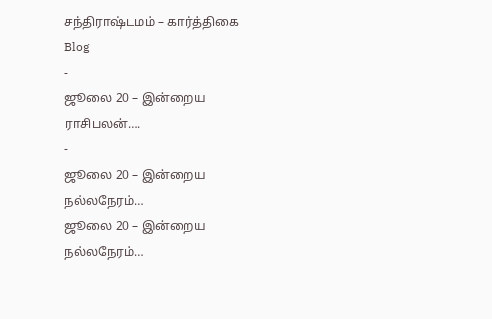சந்திராஷ்டமம் – கார்த்திகை
Blog
-
ஜூலை 20 – இன்றைய ராசிபலன்….
-
ஜூலை 20 – இன்றைய நல்லநேரம்…
ஜூலை 20 – இன்றைய நல்லநேரம்…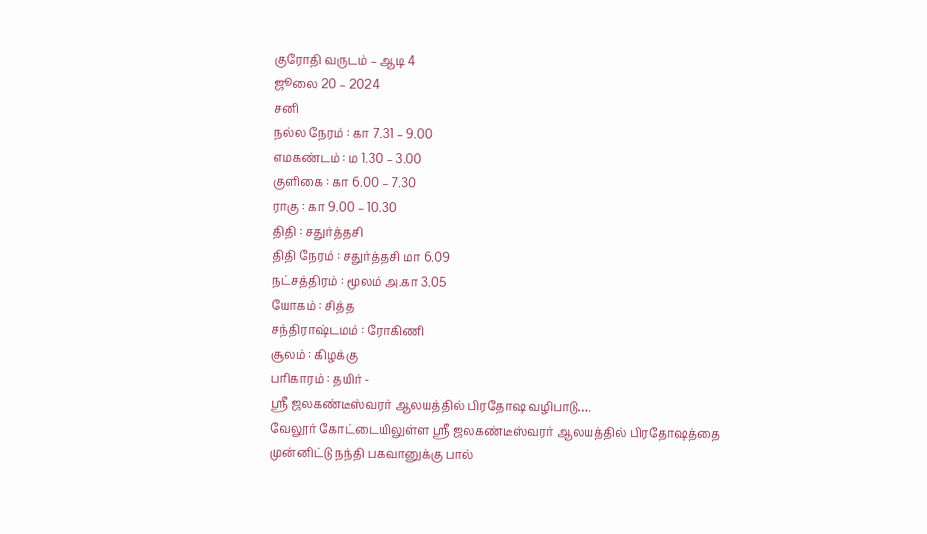குரோதி வருடம் – ஆடி 4
ஜூலை 20 – 2024
சனி
நல்ல நேரம் : கா 7.31 – 9.00
எமகண்டம் : ம 1.30 – 3.00
குளிகை : கா 6.00 – 7.30
ராகு : கா 9.00 – 10.30
திதி : சதுர்த்தசி
திதி நேரம் : சதுர்த்தசி மா 6.09
நட்சத்திரம் : மூலம் அ.கா 3.05
யோகம் : சித்த
சந்திராஷ்டமம் : ரோகிணி
சூலம் : கிழக்கு
பரிகாரம் : தயிர் -
ஸ்ரீ ஜலகண்டீஸ்வரர் ஆலயத்தில் பிரதோஷ வழிபாடு….
வேலூர் கோட்டையிலுள்ள ஸ்ரீ ஜலகண்டீஸ்வரர் ஆலயத்தில் பிரதோஷத்தை முன்னிட்டு நந்தி பகவானுக்கு பால்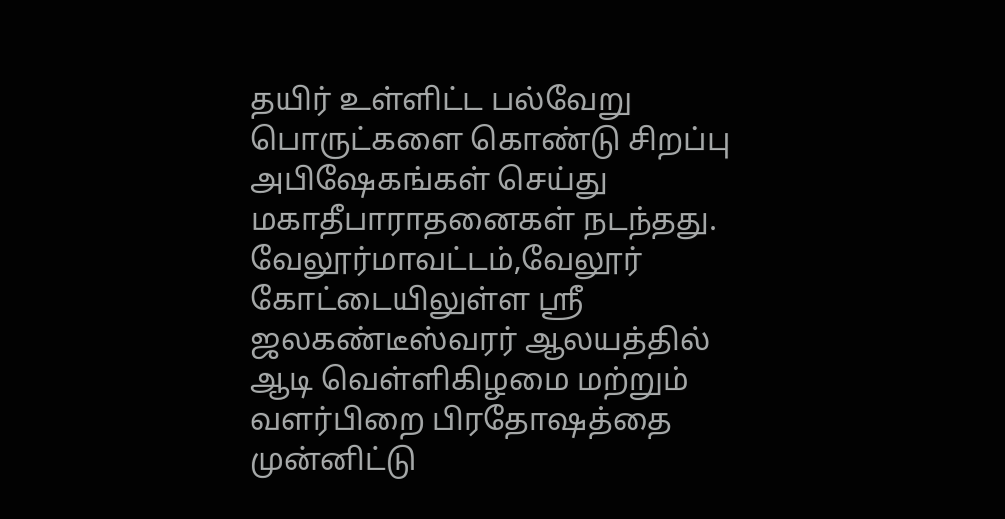தயிர் உள்ளிட்ட பல்வேறு பொருட்களை கொண்டு சிறப்பு அபிஷேகங்கள் செய்து மகாதீபாராதனைகள் நடந்தது.
வேலூர்மாவட்டம்,வேலூர் கோட்டையிலுள்ள ஸ்ரீ ஜலகண்டீஸ்வரர் ஆலயத்தில் ஆடி வெள்ளிகிழமை மற்றும் வளர்பிறை பிரதோஷத்தை முன்னிட்டு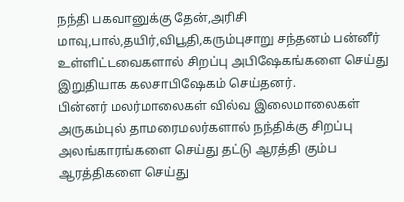நந்தி பகவானுக்கு தேன்,அரிசி மாவு,பால்,தயிர்,விபூதி,கரும்புசாறு சந்தனம் பன்னீர் உள்ளிட்டவைகளால் சிறப்பு அபிஷேகங்களை செய்து இறுதியாக கலசாபிஷேகம் செய்தனர்.
பின்னர் மலர்மாலைகள் வில்வ இலைமாலைகள் அருகம்புல் தாமரைமலர்களால் நந்திக்கு சிறப்பு அலங்காரங்களை செய்து தட்டு ஆரத்தி கும்ப ஆரத்திகளை செய்து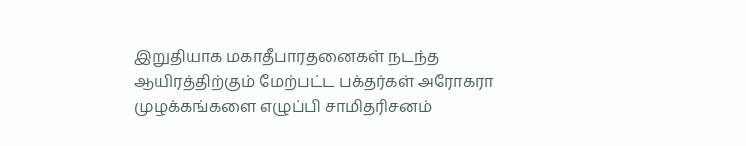இறுதியாக மகாதீபாரதனைகள் நடந்த ஆயிரத்திற்கும் மேற்பட்ட பக்தர்கள் அரோகரா முழக்கங்களை எழுப்பி சாமிதரிசனம்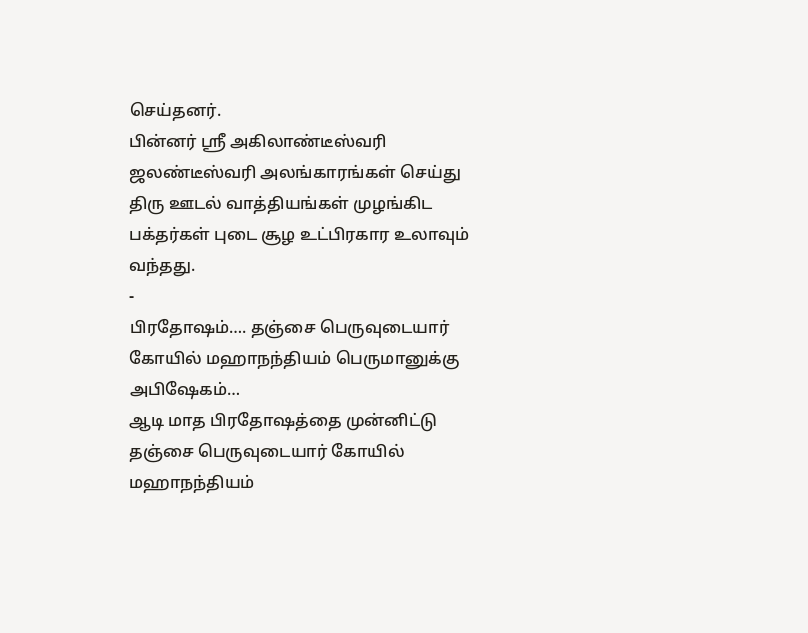செய்தனர்.
பின்னர் ஸ்ரீ அகிலாண்டீஸ்வரி ஜலண்டீஸ்வரி அலங்காரங்கள் செய்து திரு ஊடல் வாத்தியங்கள் முழங்கிட பக்தர்கள் புடை சூழ உட்பிரகார உலாவும் வந்தது.
-
பிரதோஷம்…. தஞ்சை பெருவுடையார் கோயில் மஹாநந்தியம் பெருமானுக்கு அபிஷேகம்…
ஆடி மாத பிரதோஷத்தை முன்னிட்டு தஞ்சை பெருவுடையார் கோயில் மஹாநந்தியம்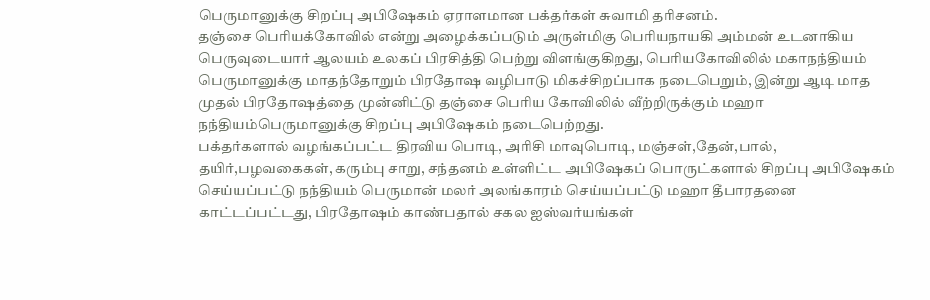பெருமானுக்கு சிறப்பு அபிஷேகம் ஏராளமான பக்தர்கள் சுவாமி தரிசனம்.
தஞ்சை பெரியக்கோவில் என்று அழைக்கப்படும் அருள்மிகு பெரியநாயகி அம்மன் உடனாகிய பெருவுடையார் ஆலயம் உலகப் பிரசித்தி பெற்று விளங்குகிறது, பெரியகோவிலில் மகாநந்தியம் பெருமானுக்கு மாதந்தோறும் பிரதோஷ வழிபாடு மிகச்சிறப்பாக நடைபெறும், இன்று ஆடி மாத முதல் பிரதோஷத்தை முன்னிட்டு தஞ்சை பெரிய கோவிலில் வீற்றிருக்கும் மஹா நந்தியம்பெருமானுக்கு சிறப்பு அபிஷேகம் நடைபெற்றது.
பக்தர்களால் வழங்கப்பட்ட திரவிய பொடி, அரிசி மாவுபொடி, மஞ்சள்,தேன்,பால், தயிர்,பழவகைகள், கரும்பு சாறு, சந்தனம் உள்ளிட்ட அபிஷேகப் பொருட்களால் சிறப்பு அபிஷேகம் செய்யப்பட்டு நந்தியம் பெருமான் மலர் அலங்காரம் செய்யப்பட்டு மஹா தீபாரதனை காட்டப்பட்டது, பிரதோஷம் காண்பதால் சகல ஐஸ்வர்யங்கள்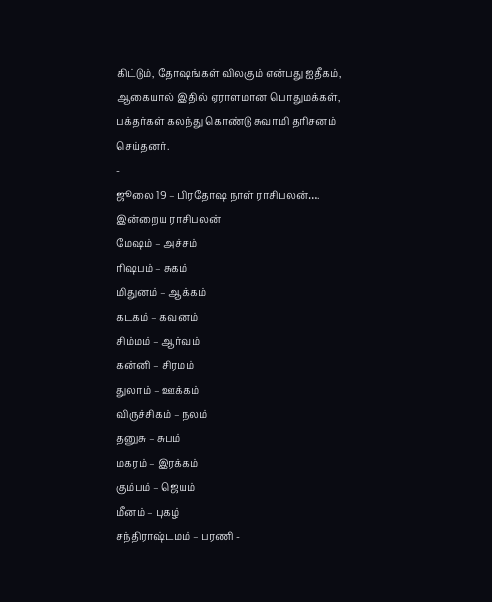கிட்டும், தோஷங்கள் விலகும் என்பது ஐதீகம், ஆகையால் இதில் ஏராளமான பொதுமக்கள், பக்தர்கள் கலந்து கொண்டு சுவாமி தரிசனம் செய்தனர்.
-
ஜூலை 19 – பிரதோஷ நாள் ராசிபலன்….
இன்றைய ராசிபலன்
மேஷம் – அச்சம்
ரிஷபம் – சுகம்
மிதுனம் – ஆக்கம்
கடகம் – கவனம்
சிம்மம் – ஆர்வம்
கன்னி – சிரமம்
துலாம் – ஊக்கம்
விருச்சிகம் – நலம்
தனுசு – சுபம்
மகரம் – இரக்கம்
கும்பம் – ஜெயம்
மீனம் – புகழ்
சந்திராஷ்டமம் – பரணி -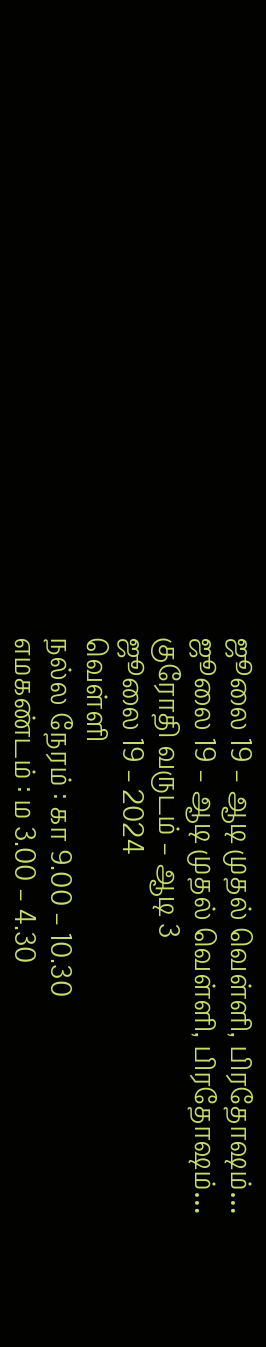ஜூலை 19 – ஆடி முதல் வெள்ளி, பிரதோஷம்…
ஜூலை 19 – ஆடி முதல் வெள்ளி, பிரதோஷம்…
குரோதி வருடம் – ஆடி 3
ஜூலை 19 – 2024
வெள்ளி
நல்ல நேரம் : கா 9.00 – 10.30
எமகண்டம் : ம 3.00 – 4.30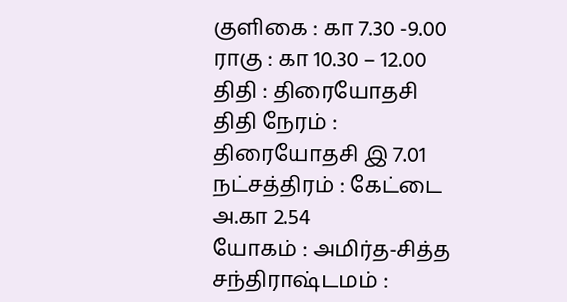குளிகை : கா 7.30 -9.00
ராகு : கா 10.30 – 12.00
திதி : திரையோதசி
திதி நேரம் : திரையோதசி இ 7.01
நட்சத்திரம் : கேட்டை அ.கா 2.54
யோகம் : அமிர்த-சித்த
சந்திராஷ்டமம் :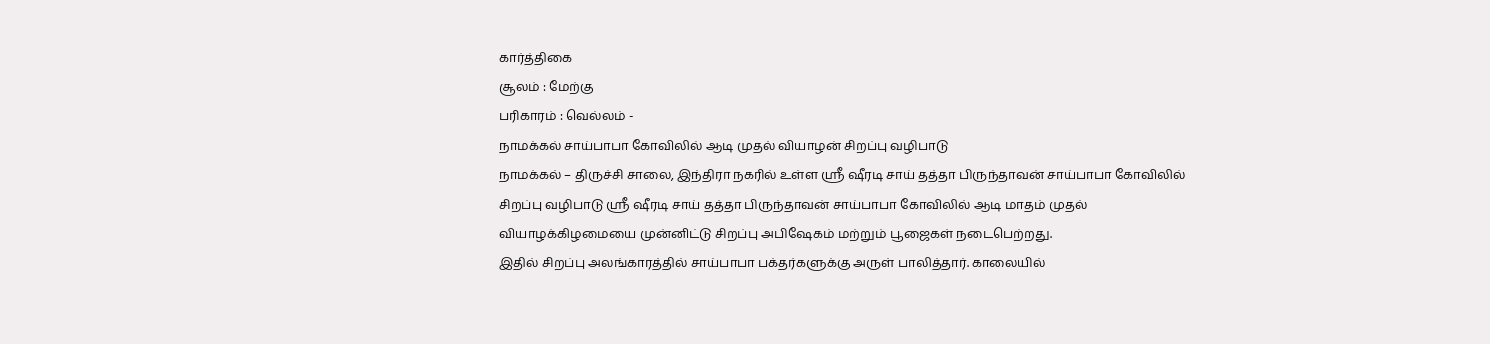கார்த்திகை
சூலம் : மேற்கு
பரிகாரம் : வெல்லம் -
நாமக்கல் சாய்பாபா கோவிலில் ஆடி முதல் வியாழன் சிறப்பு வழிபாடு
நாமக்கல் – திருச்சி சாலை, இந்திரா நகரில் உள்ள ஸ்ரீ ஷீரடி சாய் தத்தா பிருந்தாவன் சாய்பாபா கோவிலில் சிறப்பு வழிபாடு ஸ்ரீ ஷீரடி சாய் தத்தா பிருந்தாவன் சாய்பாபா கோவிலில் ஆடி மாதம் முதல் வியாழக்கிழமையை முன்னிட்டு சிறப்பு அபிஷேகம் மற்றும் பூஜைகள் நடைபெற்றது.
இதில் சிறப்பு அலங்காரத்தில் சாய்பாபா பக்தர்களுக்கு அருள் பாலித்தார். காலையில்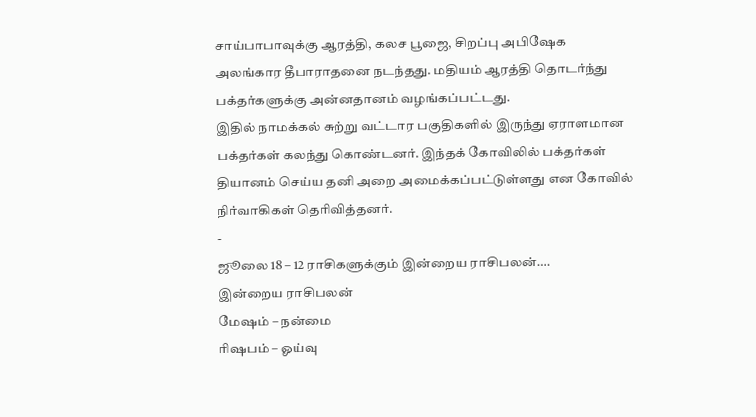சாய்பாபாவுக்கு ஆரத்தி, கலச பூஜை, சிறப்பு அபிஷேக அலங்கார தீபாராதனை நடந்தது. மதியம் ஆரத்தி தொடர்ந்து பக்தர்களுக்கு அன்னதானம் வழங்கப்பட்டது.
இதில் நாமக்கல் சுற்று வட்டார பகுதிகளில் இருந்து ஏராளமான பக்தர்கள் கலந்து கொண்டனர். இந்தக் கோவிலில் பக்தர்கள் தியானம் செய்ய தனி அறை அமைக்கப்பட்டுள்ளது என கோவில் நிர்வாகிகள் தெரிவித்தனர்.
-
ஜூலை 18 – 12 ராசிகளுக்கும் இன்றைய ராசிபலன்….
இன்றைய ராசிபலன்
மேஷம் – நன்மை
ரிஷபம் – ஓய்வு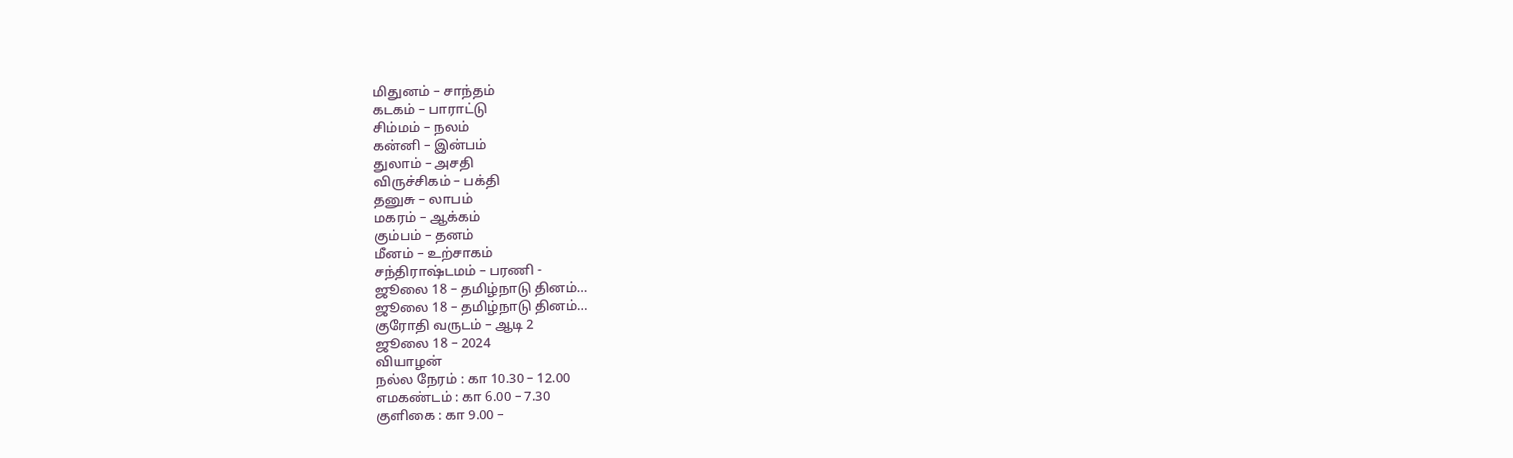மிதுனம் – சாந்தம்
கடகம் – பாராட்டு
சிம்மம் – நலம்
கன்னி – இன்பம்
துலாம் – அசதி
விருச்சிகம் – பக்தி
தனுசு – லாபம்
மகரம் – ஆக்கம்
கும்பம் – தனம்
மீனம் – உற்சாகம்
சந்திராஷ்டமம் – பரணி -
ஜூலை 18 – தமிழ்நாடு தினம்…
ஜூலை 18 – தமிழ்நாடு தினம்…
குரோதி வருடம் – ஆடி 2
ஜூலை 18 – 2024
வியாழன்
நல்ல நேரம் : கா 10.30 – 12.00
எமகண்டம் : கா 6.00 – 7.30
குளிகை : கா 9.00 –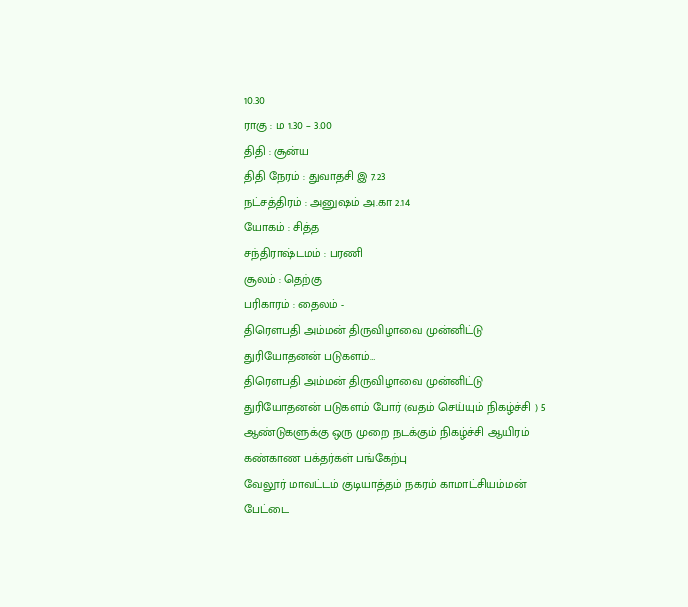10.30
ராகு : ம 1.30 – 3.00
திதி : சூன்ய
திதி நேரம் : துவாதசி இ 7.23
நட்சத்திரம் : அனுஷம் அ.கா 2.14
யோகம் : சித்த
சந்திராஷ்டமம் : பரணி
சூலம் : தெற்கு
பரிகாரம் : தைலம் -
திரௌபதி அம்மன் திருவிழாவை முன்னிட்டு துரியோதனன் படுகளம்…
திரௌபதி அம்மன் திருவிழாவை முன்னிட்டு துரியோதனன் படுகளம் போர் (வதம் செய்யும் நிகழ்ச்சி ) 5 ஆண்டுகளுக்கு ஒரு முறை நடக்கும் நிகழ்ச்சி ஆயிரம் கண்காண பக்தர்கள் பங்கேற்பு
வேலூர் மாவட்டம் குடியாத்தம் நகரம் காமாட்சியம்மன் பேட்டை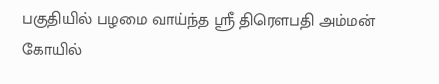பகுதியில் பழமை வாய்ந்த ஸ்ரீ திரௌபதி அம்மன் கோயில்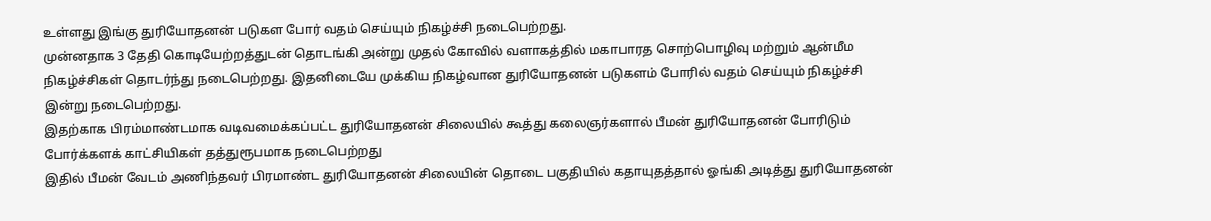உள்ளது இங்கு துரியோதனன் படுகள போர் வதம் செய்யும் நிகழ்ச்சி நடைபெற்றது.
முன்னதாக 3 தேதி கொடியேற்றத்துடன் தொடங்கி அன்று முதல் கோவில் வளாகத்தில் மகாபாரத சொற்பொழிவு மற்றும் ஆன்மீம நிகழ்ச்சிகள் தொடர்ந்து நடைபெற்றது. இதனிடையே முக்கிய நிகழ்வான துரியோதனன் படுகளம் போரில் வதம் செய்யும் நிகழ்ச்சி இன்று நடைபெற்றது.
இதற்காக பிரம்மாண்டமாக வடிவமைக்கப்பட்ட துரியோதனன் சிலையில் கூத்து கலைஞர்களால் பீமன் துரியோதனன் போரிடும் போர்க்களக் காட்சியிகள் தத்துரூபமாக நடைபெற்றது
இதில் பீமன் வேடம் அணிந்தவர் பிரமாண்ட துரியோதனன் சிலையின் தொடை பகுதியில் கதாயுதத்தால் ஓங்கி அடித்து துரியோதனன்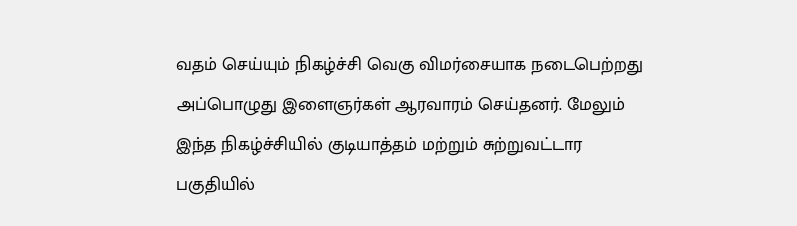வதம் செய்யும் நிகழ்ச்சி வெகு விமர்சையாக நடைபெற்றது அப்பொழுது இளைஞர்கள் ஆரவாரம் செய்தனர். மேலும் இந்த நிகழ்ச்சியில் குடியாத்தம் மற்றும் சுற்றுவட்டார பகுதியில்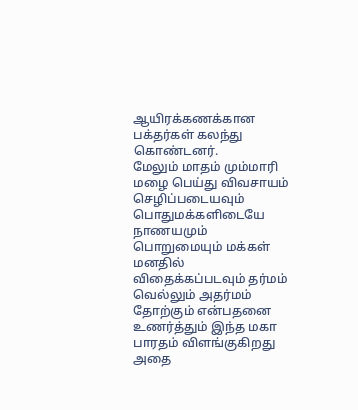ஆயிரக்கணக்கான பக்தர்கள் கலந்து கொண்டனர்.
மேலும் மாதம் மும்மாரி மழை பெய்து விவசாயம் செழிப்படையவும் பொதுமக்களிடையே நாணயமும் பொறுமையும் மக்கள் மனதில் விதைக்கப்படவும் தர்மம் வெல்லும் அதர்மம் தோற்கும் என்பதனை உணர்த்தும் இந்த மகா பாரதம் விளங்குகிறது அதை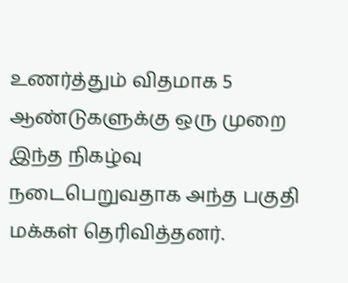உணர்த்தும் விதமாக 5 ஆண்டுகளுக்கு ஒரு முறை இந்த நிகழ்வு நடைபெறுவதாக அந்த பகுதி மக்கள் தெரிவித்தனர்.